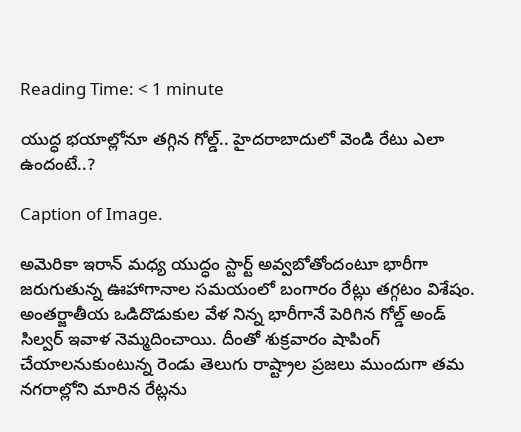Reading Time: < 1 minute

యుద్ధ భయాల్లోనూ తగ్గిన గోల్డ్.. హైదరాబాదులో వెండి రేటు ఎలా ఉందంటే..?

Caption of Image.

అమెరికా ఇరాన్ మధ్య యుద్ధం స్టార్ట్ అవ్వబోతోందంటూ భారీగా జరుగుతున్న ఊహాగానాల సమయంలో బంగారం రేట్లు తగ్గటం విశేషం. అంతర్జాతీయ ఒడిదొడుకుల వేళ నిన్న భారీగానే పెరిగిన గోల్డ్ అండ్ సిల్వర్ ఇవాళ నెమ్మదించాయి. దీంతో శుక్రవారం షాపింగ్ చేయాలనుకుంటున్న రెండు తెలుగు రాష్ట్రాల ప్రజలు ముందుగా తమ నగరాల్లోని మారిన రేట్లను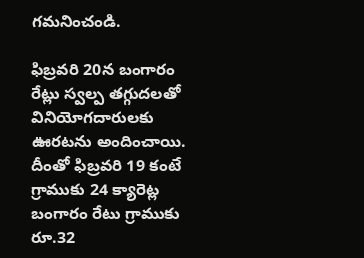గమనించండి.

ఫిబ్రవరి 20న బంగారం రేట్లు స్వల్ప తగ్గుదలతో వినియోగదారులకు ఊరటను అందించాయి. దీంతో ఫిబ్రవరి 19 కంటే గ్రాముకు 24 క్యారెట్ల బంగారం రేటు గ్రాముకు రూ.32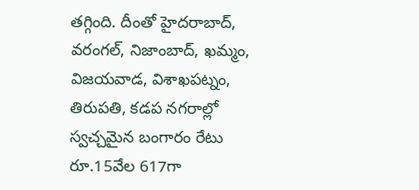తగ్గింది. దీంతో హైదరాబాద్, వరంగల్, నిజాంబాద్, ఖమ్మం, విజయవాడ, విశాఖపట్నం, తిరుపతి, కడప నగరాల్లో స్వచ్చమైన బంగారం రేటు రూ.15వేల 617గా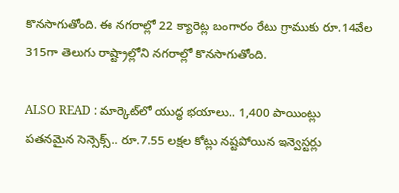కొనసాగుతోంది. ఈ నగరాల్లో 22 క్యారెట్ల బంగారం రేటు గ్రాముకు రూ.14వేల 315గా తెలుగు రాష్ట్రాల్లోని నగరాల్లో కొనసాగుతోంది.

ALSO READ : మార్కెట్‌‌‌‌‌‌‌‌లో యుద్ధ భయాలు.. 1,400 పాయింట్లు పతనమైన సెన్సెక్స్‌‌‌‌‌‌‌‌‌‌‌‌‌‌‌‌.. రూ.7.55 లక్షల కోట్లు నష్టపోయిన ఇన్వెస్టర్లు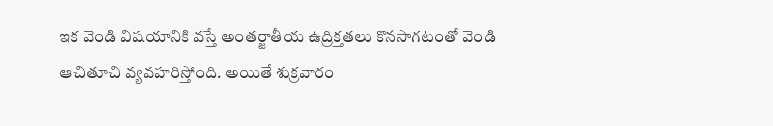ఇక వెండి విషయానికి వస్తే అంతర్జాతీయ ఉద్రిక్తతలు కొనసాగటంతో వెండి ఆచితూచి వ్యవహరిస్తోంది. అయితే శుక్రవారం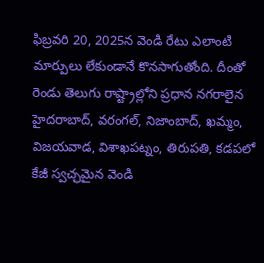ఫిబ్రవరి 20, 2025న వెండి రేటు ఎలాంటి మార్పులు లేకుండానే కొనసాగుతోంది. దీంతో రెండు తెలుగు రాష్ట్రాల్లోని ప్రధాన నగరాలైన హైదరాబాద్, వరంగల్, నిజాంబాద్, ఖమ్మం, విజయవాడ, విశాఖపట్నం, తిరుపతి, కడపలో కేజీ స్వచ్ఛమైన వెండి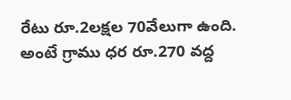రేటు రూ.2లక్షల 70వేలుగా ఉంది. అంటే గ్రాము ధర రూ.270 వద్ద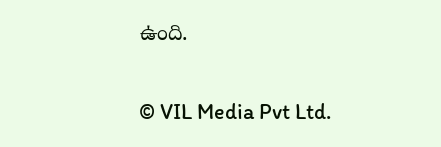ఉంది.

© VIL Media Pvt Ltd.